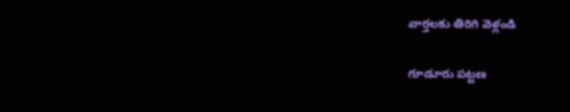వార్తలకు తిరిగి వెళ్లండి

గూడూరు పట్టణ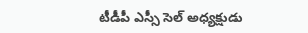టీడీపీ ఎస్సీ సెల్ అధ్యక్షుడు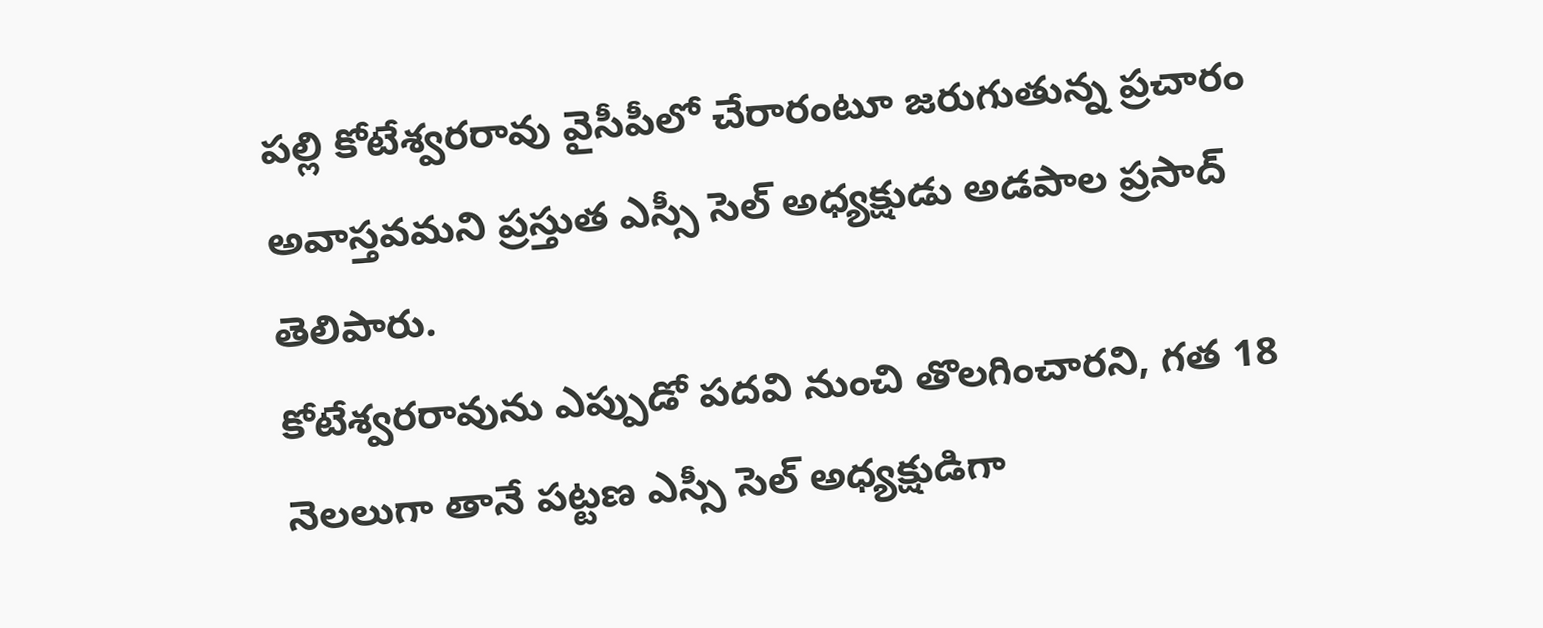పల్లి కోటేశ్వరరావు వైసీపీలో చేరారంటూ జరుగుతున్న ప్రచారం అవాస్తవమని ప్రస్తుత ఎస్సీ సెల్ అధ్యక్షుడు అడపాల ప్రసాద్ తెలిపారు.
కోటేశ్వరరావును ఎప్పుడో పదవి నుంచి తొలగించారని, గత 18 నెలలుగా తానే పట్టణ ఎస్సీ సెల్ అధ్యక్షుడిగా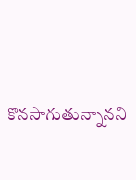కొనసాగుతున్నానని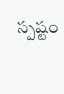స్పష్టం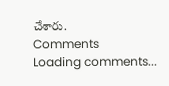చేశారు.
Comments
Loading comments...